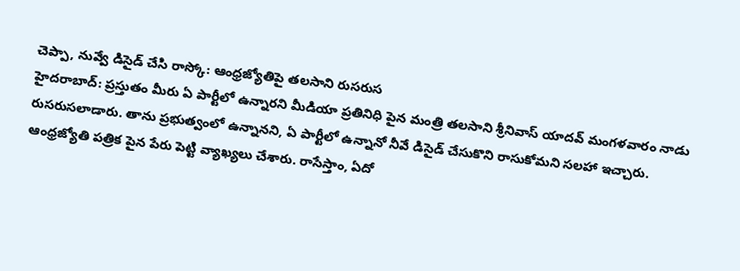చెప్పా, నువ్వే డిసైడ్ చేసి రాస్కో: ఆంధ్రజ్యోతిపై తలసాని రుసరుస
హైదరాబాద్: ప్రస్తుతం మీరు ఏ పార్టీలో ఉన్నారని మీడియా ప్రతినిధి పైన మంత్రి తలసాని శ్రీనివాస్ యాదవ్ మంగళవారం నాడు రుసరుసలాడారు. తాను ప్రభుత్వంలో ఉన్నానని, ఏ పార్టీలో ఉన్నానో నీవే డిసైడ్ చేసుకొని రాసుకోమని సలహా ఇచ్చారు.
ఆంధ్రజ్యోతి పత్రిక పైన పేరు పెట్టి వ్యాఖ్యలు చేశారు. రాసేస్తాం, ఏదో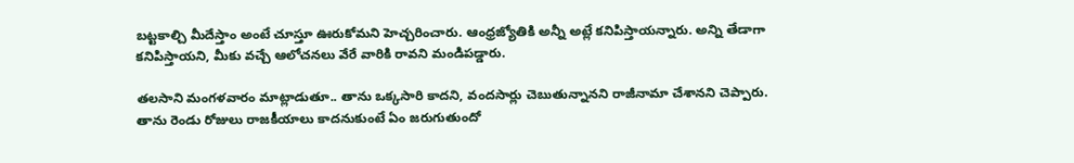బట్టకాల్చి మీదేస్తాం అంటే చూస్తూ ఊరుకోమని హెచ్చరించారు. ఆంధ్రజ్యోతికి అన్నీ అట్లే కనిపిస్తాయన్నారు. అన్ని తేడాగా కనిపిస్తాయని, మీకు వచ్చే ఆలోచనలు వేరే వారికి రావని మండిపడ్డారు.

తలసాని మంగళవారం మాట్లాడుతూ.. తాను ఒక్కసారి కాదని, వందసార్లు చెబుతున్నానని రాజీనామా చేశానని చెప్పారు. తాను రెండు రోజులు రాజకీయాలు కాదనుకుంటే ఏం జరుగుతుందో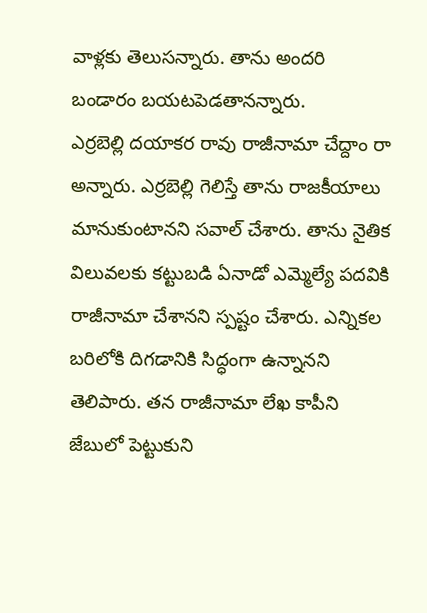వాళ్లకు తెలుసన్నారు. తాను అందరి బండారం బయటపెడతానన్నారు.
ఎర్రబెల్లి దయాకర రావు రాజీనామా చేద్దాం రా అన్నారు. ఎర్రబెల్లి గెలిస్తే తాను రాజకీయాలు మానుకుంటానని సవాల్ చేశారు. తాను నైతిక విలువలకు కట్టుబడి ఏనాడో ఎమ్మెల్యే పదవికి రాజీనామా చేశానని స్పష్టం చేశారు. ఎన్నికల బరిలోకి దిగడానికి సిద్ధంగా ఉన్నానని తెలిపారు. తన రాజీనామా లేఖ కాపీని జేబులో పెట్టుకుని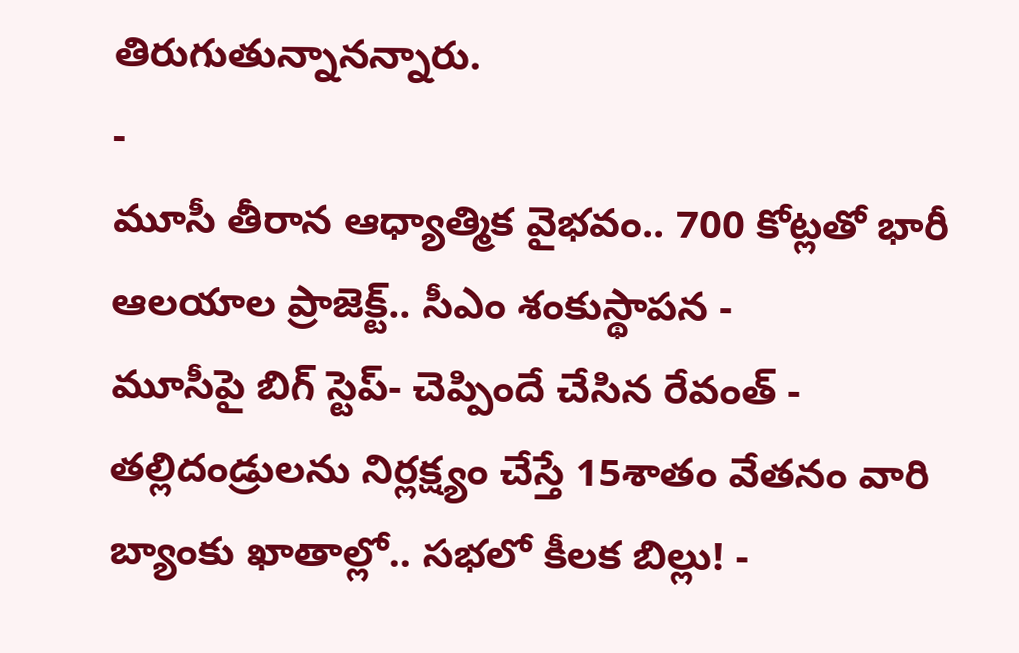తిరుగుతున్నానన్నారు.
-
మూసీ తీరాన ఆధ్యాత్మిక వైభవం.. 700 కోట్లతో భారీ ఆలయాల ప్రాజెక్ట్.. సీఎం శంకుస్థాపన -
మూసీపై బిగ్ స్టెప్- చెప్పిందే చేసిన రేవంత్ -
తల్లిదండ్రులను నిర్లక్ష్యం చేస్తే 15శాతం వేతనం వారి బ్యాంకు ఖాతాల్లో.. సభలో కీలక బిల్లు! -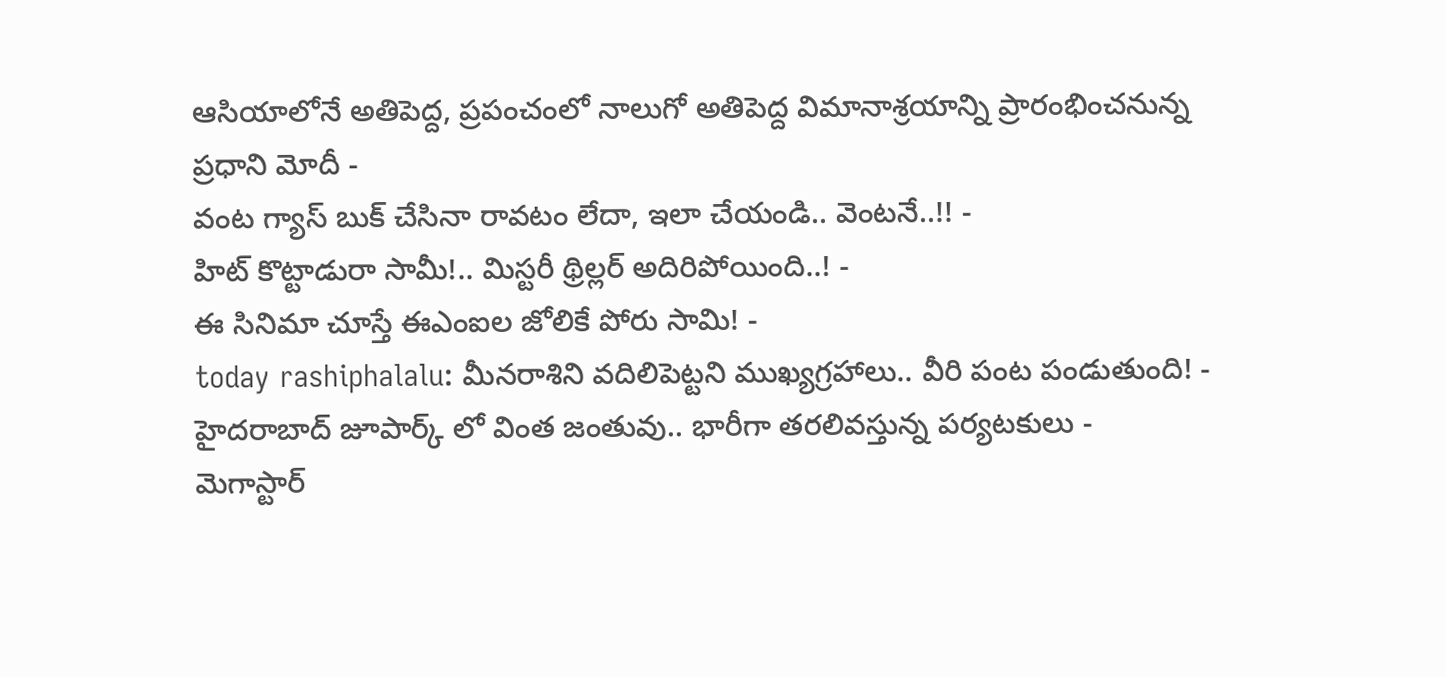ఆసియాలోనే అతిపెద్ద, ప్రపంచంలో నాలుగో అతిపెద్ద విమానాశ్రయాన్ని ప్రారంభించనున్న ప్రధాని మోదీ -
వంట గ్యాస్ బుక్ చేసినా రావటం లేదా, ఇలా చేయండి.. వెంటనే..!! -
హిట్ కొట్టాడురా సామీ!.. మిస్టరీ థ్రిల్లర్ అదిరిపోయింది..! -
ఈ సినిమా చూస్తే ఈఎంఐల జోలికే పోరు సామి! -
today rashiphalalu: మీనరాశిని వదిలిపెట్టని ముఖ్యగ్రహాలు.. వీరి పంట పండుతుంది! -
హైదరాబాద్ జూపార్క్ లో వింత జంతువు.. భారీగా తరలివస్తున్న పర్యటకులు -
మెగాస్టార్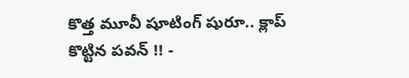కొత్త మూవీ షూటింగ్ షురూ.. క్లాప్ కొట్టిన పవన్ !! -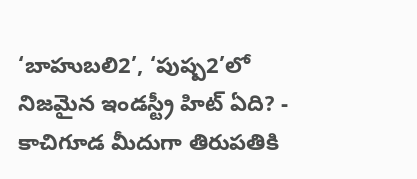‘బాహుబలి2’, ‘పుష్ప2’లో నిజమైన ఇండస్ట్రీ హిట్ ఏది? -
కాచిగూడ మీదుగా తిరుపతికి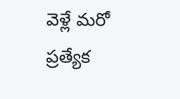వెళ్లే మరో ప్రత్యేక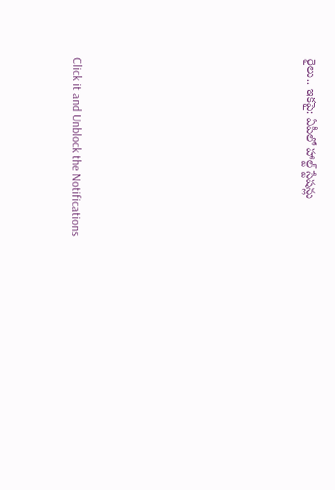రైలు.. ఇకపై: ఏపీలో హాల్ట్ స్టేషన్లు












Click it and Unblock the Notifications